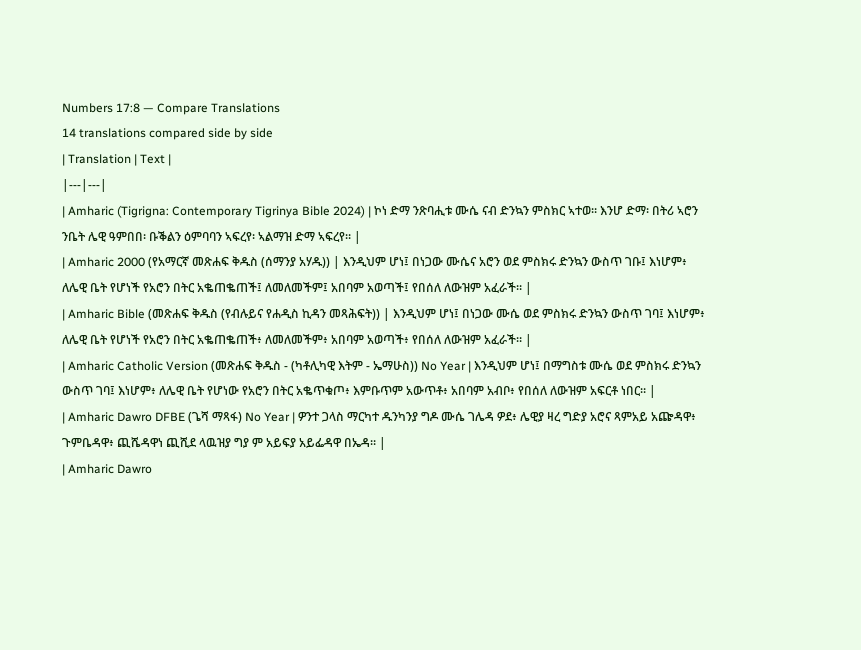Numbers 17:8 — Compare Translations
14 translations compared side by side
| Translation | Text |
|---|---|
| Amharic (Tigrigna: Contemporary Tigrinya Bible 2024) | ኮነ ድማ ንጽባሒቱ ሙሴ ናብ ድንኳን ምስክር ኣተወ። እንሆ ድማ፡ በትሪ ኣሮን ንቤት ሌዊ ዓምበበ፡ ቡቕልን ዕምባባን ኣፍረየ፡ ኣልማዝ ድማ ኣፍረየ። |
| Amharic 2000 (የአማርኛ መጽሐፍ ቅዱስ (ሰማንያ አሃዱ)) | እንዲህም ሆነ፤ በነጋው ሙሴና አሮን ወደ ምስክሩ ድንኳን ውስጥ ገቡ፤ እነሆም፥ ለሌዊ ቤት የሆነች የአሮን በትር አቈጠቈጠች፤ ለመለመችም፤ አበባም አወጣች፤ የበሰለ ለውዝም አፈራች። |
| Amharic Bible (መጽሐፍ ቅዱስ (የብሉይና የሐዲስ ኪዳን መጻሕፍት)) | እንዲህም ሆነ፤ በነጋው ሙሴ ወደ ምስክሩ ድንኳን ውስጥ ገባ፤ እነሆም፥ ለሌዊ ቤት የሆነች የአሮን በትር አቈጠቈጠች፥ ለመለመችም፥ አበባም አወጣች፥ የበሰለ ለውዝም አፈራች። |
| Amharic Catholic Version (መጽሐፍ ቅዱስ - (ካቶሊካዊ እትም - ኤማሁስ)) No Year | እንዲህም ሆነ፤ በማግስቱ ሙሴ ወደ ምስክሩ ድንኳን ውስጥ ገባ፤ እነሆም፥ ለሌዊ ቤት የሆነው የአሮን በትር አቈጥቁጦ፥ እምቡጥም አውጥቶ፥ አበባም አብቦ፥ የበሰለ ለውዝም አፍርቶ ነበር። |
| Amharic Dawro DFBE (ጌሻ ማጻፋ) No Year | ዎንተ ጋላስ ማርካተ ዱንካንያ ግዶ ሙሴ ገሌዳ ዎደ፥ ሌዊያ ዛረ ግድያ አሮና ጻምአይ አጬዳዋ፥ ጉምቤዳዋ፥ ጪሼዳዋነ ጪሺደ ላዉዝያ ግያ ም አይፍያ አይፌዳዋ በኤዳ። |
| Amharic Dawro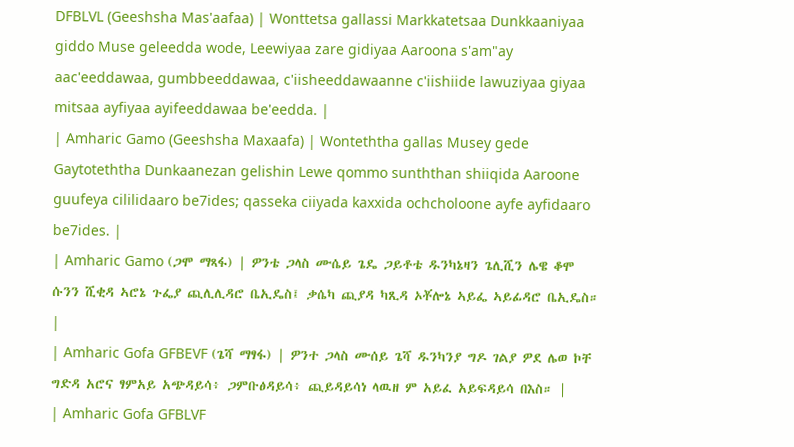DFBLVL (Geeshsha Mas'aafaa) | Wonttetsa gallassi Markkatetsaa Dunkkaaniyaa giddo Muse geleedda wode, Leewiyaa zare gidiyaa Aaroona s'am"ay aac'eeddawaa, gumbbeeddawaa, c'iisheeddawaanne c'iishiide lawuziyaa giyaa mitsaa ayfiyaa ayifeeddawaa be'eedda. |
| Amharic Gamo (Geeshsha Maxaafa) | Wonteththa gallas Musey gede Gaytoteththa Dunkaanezan gelishin Lewe qommo sunththan shiiqida Aaroone guufeya cililidaaro be7ides; qasseka ciiyada kaxxida ochcholoone ayfe ayfidaaro be7ides. |
| Amharic Gamo (ጋሞ ማጻፋ) | ዎንቴ ጋላስ ሙሴይ ጌዴ ጋይቶቴ ዱንካኔዛን ጌሊሺን ሌዌ ቆሞ ሱንን ሺቂዳ ኣሮኔ ጉፌያ ጪሊሊዳሮ ቤኢዴስ፤ ቃሴካ ጪያዳ ካጺዳ ኦቾሎኔ ኣይፌ ኣይፊዳሮ ቤኢዴስ። |
| Amharic Gofa GFBEVF (ጌሻ ማፃፋ) | ዎንተ ጋላስ ሙሰይ ጌሻ ዱንካንያ ግዶ ገልያ ዎደ ሌወ ኮቸ ግድዳ አሮና ፃምአይ አጭዳይሳ፥ ጋምቡፅዳይሳ፥ ጪይዳይሳነ ላዉዘ ም አይፈ አይፍዳይሳ በእስ። |
| Amharic Gofa GFBLVF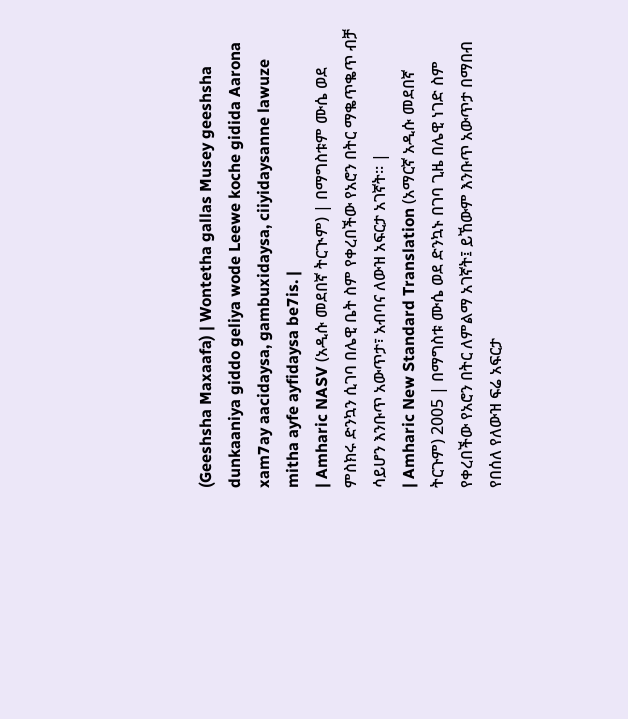(Geeshsha Maxaafa) | Wontetha gallas Musey geeshsha dunkaaniya giddo geliya wode Leewe koche gidida Aarona xam7ay aacidaysa, gambuxidaysa, ciiyidaysanne lawuze mitha ayfe ayfidaysa be7is. |
| Amharic NASV (አዲሱ መደበኛ ትርጒም) | በማግስቱም ሙሴ ወደ ምስክሩ ድንኳን ሲገባ በሌዊ ቤት ስም የቀረበችው የአሮን በትር ማቈጥቈጥ ብቻ ሳይሆን እንቡጥ አውጥታ፣ አብባና ለውዝ አፍርታ አገኛት። |
| Amharic New Standard Translation (አማርኛ አዲሱ መደበኛ ትርጉም) 2005 | በማግስቱ ሙሴ ወደ ድንኳኑ በገባ ጊዜ በሌዊ ነገድ ስም የቀረበችው የአሮን በትር ለምልማ አገኛት፤ ይኸውም እንቡጥ አውጥታ በማበብ የበሰለ የለውዝ ፍሬ አፍርታ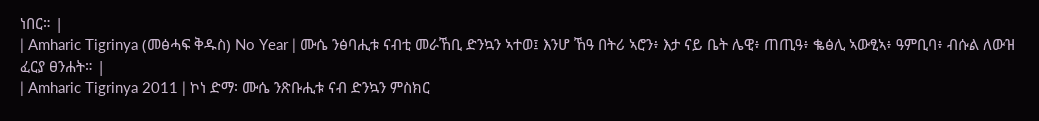ነበር። |
| Amharic Tigrinya (መፅሓፍ ቅዱስ) No Year | ሙሴ ንፅባሒቱ ናብቲ መራኸቢ ድንኳን ኣተወ፤ እንሆ ኸዓ በትሪ ኣሮን፥ እታ ናይ ቤት ሌዊ፥ ጠጢዓ፥ ቈፅሊ ኣውፂኣ፥ ዓምቢባ፥ ብሱል ለውዝ ፈርያ ፀንሐት። |
| Amharic Tigrinya 2011 | ኮነ ድማ፡ ሙሴ ንጽቡሒቱ ናብ ድንኳን ምስክር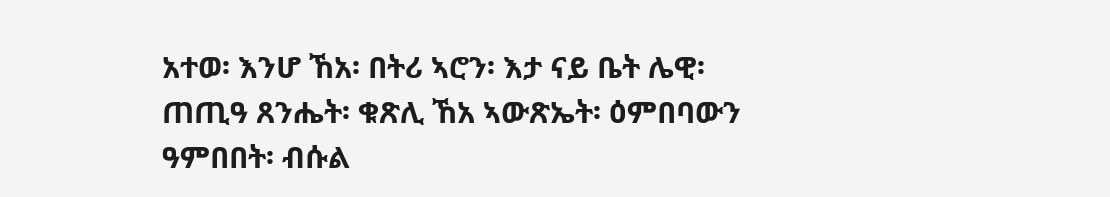አተወ፡ እንሆ ኸአ፡ በትሪ ኣሮን፡ እታ ናይ ቤት ሌዊ፡ ጠጢዓ ጸንሔት፡ ቁጽሊ ኸአ ኣውጽኤት፡ ዕምበባውን ዓምበበት፡ ብሱል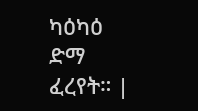ካዕካዕ ድማ ፈረየት። |